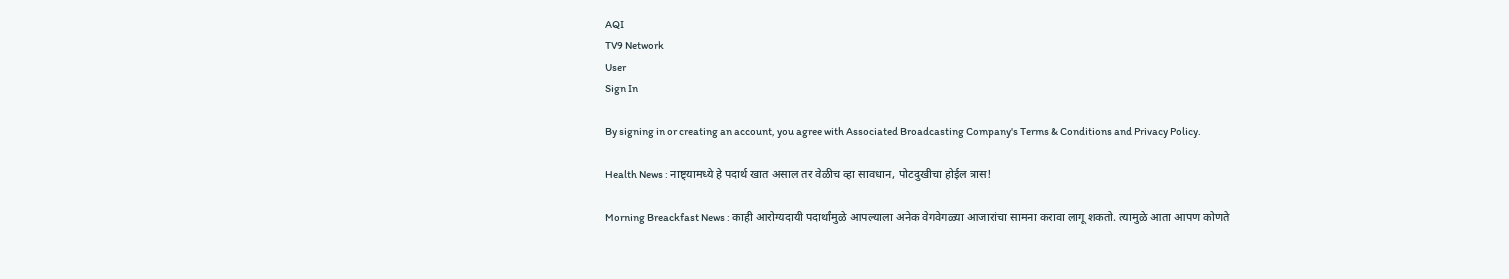AQI
TV9 Network
User
Sign In

By signing in or creating an account, you agree with Associated Broadcasting Company's Terms & Conditions and Privacy Policy.

Health News : नाष्ट्यामध्ये हे पदार्थ खात असाल तर वेळीच व्हा सावधान, पोटदुखीचा होईल त्रास!

Morning Breackfast News : काही आरोग्यदायी पदार्थांमुळे आपल्याला अनेक वेगवेगळ्या आजारांचा सामना करावा लागू शकतो. त्यामुळे आता आपण कोणते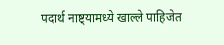पदार्थ नाष्ट्यामध्ये खाल्ले पाहिजेत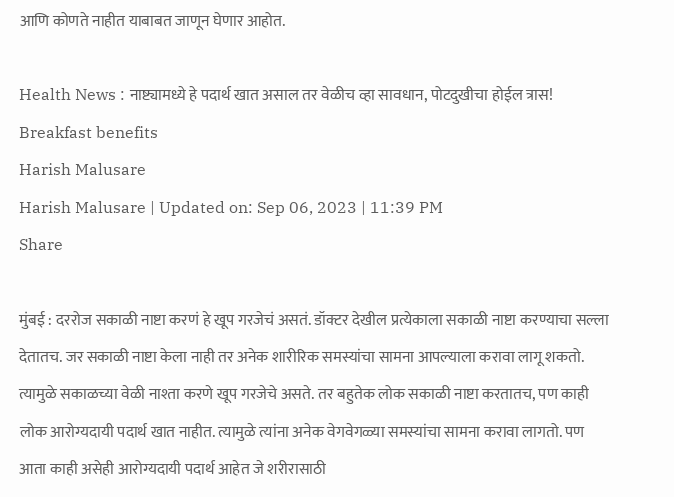आणि कोणते नाहीत याबाबत जाणून घेणार आहोत.

Health News : नाष्ट्यामध्ये हे पदार्थ खात असाल तर वेळीच व्हा सावधान, पोटदुखीचा होईल त्रास!
Breakfast benefits
Harish Malusare
Harish Malusare | Updated on: Sep 06, 2023 | 11:39 PM
Share

मुंबई : दररोज सकाळी नाष्टा करणं हे खूप गरजेचं असतं. डॉक्टर देखील प्रत्येकाला सकाळी नाष्टा करण्याचा सल्ला देतातच. जर सकाळी नाष्टा केला नाही तर अनेक शारीरिक समस्यांचा सामना आपल्याला करावा लागू शकतो. त्यामुळे सकाळच्या वेळी नाश्ता करणे खूप गरजेचे असते. तर बहुतेक लोक सकाळी नाष्टा करतातच, पण काही लोक आरोग्यदायी पदार्थ खात नाहीत. त्यामुळे त्यांना अनेक वेगवेगळ्या समस्यांचा सामना करावा लागतो. पण आता काही असेही आरोग्यदायी पदार्थ आहेत जे शरीरासाठी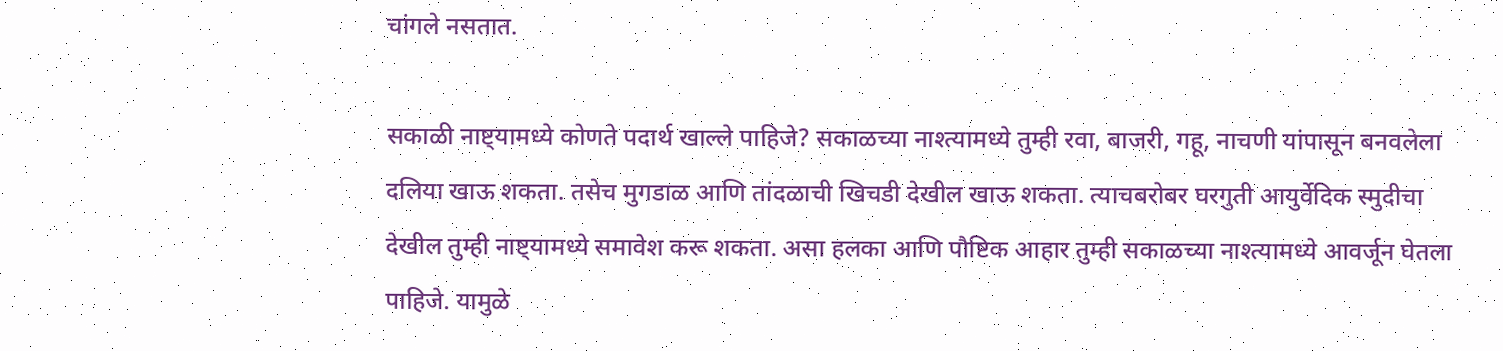चांगले नसतात.

सकाळी नाष्ट्यामध्ये कोणते पदार्थ खाल्ले पाहिजे? सकाळच्या नाश्त्यामध्ये तुम्ही रवा, बाजरी, गहू, नाचणी यांपासून बनवलेला दलिया खाऊ शकता. तसेच मुगडाळ आणि तांदळाची खिचडी देखील खाऊ शकता. त्याचबरोबर घरगुती आयुर्वेदिक स्मुदीचा देखील तुम्ही नाष्ट्यामध्ये समावेश करू शकता. असा हलका आणि पौष्टिक आहार तुम्ही सकाळच्या नाश्त्यामध्ये आवर्जून घेतला पाहिजे. यामुळे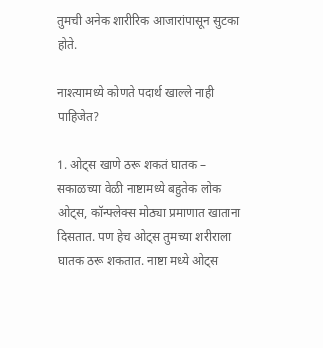तुमची अनेक शारीरिक आजारांपासून सुटका होते.

नाश्त्यामध्ये कोणते पदार्थ खाल्ले नाही पाहिजेत?

1. ओट्स खाणे ठरू शकतं घातक – सकाळच्या वेळी नाष्टामध्ये बहुतेक लोक ओट्स, कॉन्फ्लेक्स मोठ्या प्रमाणात खाताना दिसतात. पण हेच ओट्स तुमच्या शरीराला घातक ठरू शकतात. नाष्टा मध्ये ओट्स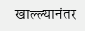खाल्ल्यानंतर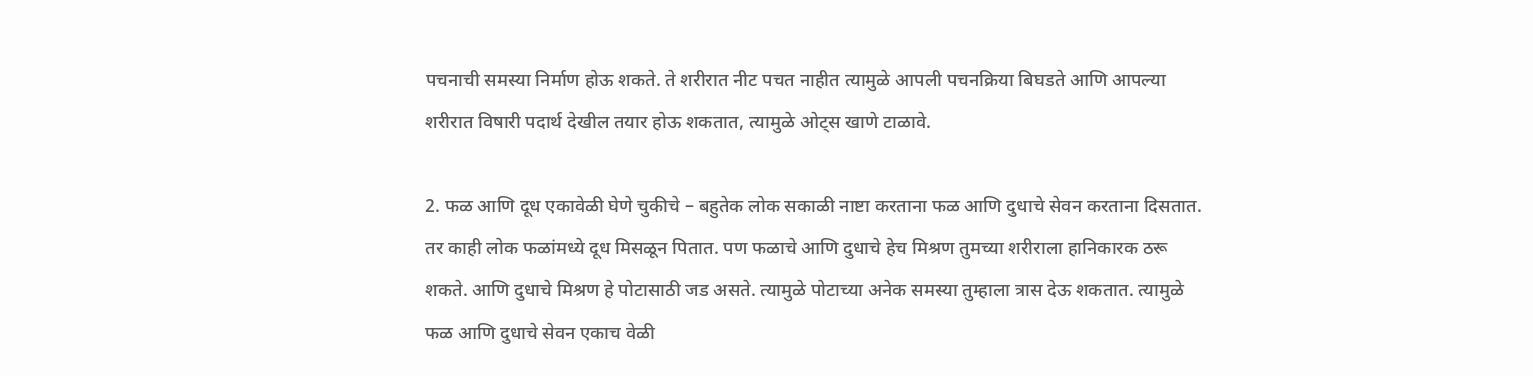पचनाची समस्या निर्माण होऊ शकते. ते शरीरात नीट पचत नाहीत त्यामुळे आपली पचनक्रिया बिघडते आणि आपल्या शरीरात विषारी पदार्थ देखील तयार होऊ शकतात, त्यामुळे ओट्स खाणे टाळावे.

2. फळ आणि दूध एकावेळी घेणे चुकीचे – बहुतेक लोक सकाळी नाष्टा करताना फळ आणि दुधाचे सेवन करताना दिसतात. तर काही लोक फळांमध्ये दूध मिसळून पितात. पण फळाचे आणि दुधाचे हेच मिश्रण तुमच्या शरीराला हानिकारक ठरू शकते. आणि दुधाचे मिश्रण हे पोटासाठी जड असते. त्यामुळे पोटाच्या अनेक समस्या तुम्हाला त्रास देऊ शकतात. त्यामुळे फळ आणि दुधाचे सेवन एकाच वेळी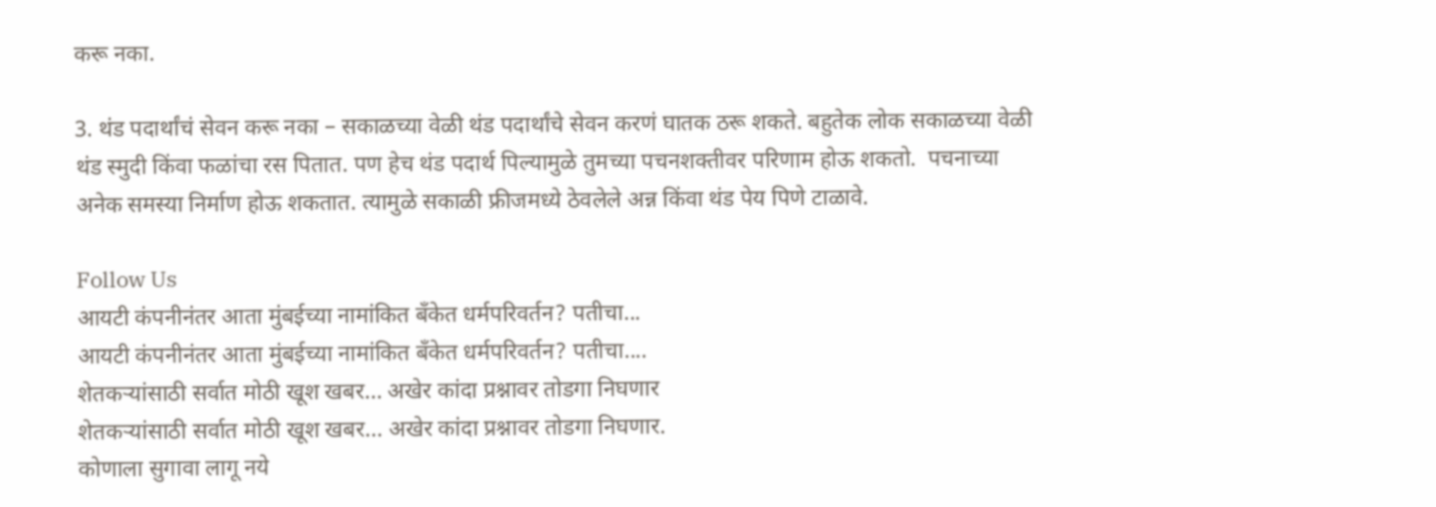करू नका.

3. थंड पदार्थांचं सेवन करू नका – सकाळच्या वेळी थंड पदार्थांचे सेवन करणं घातक ठरू शकते. बहुतेक लोक सकाळच्या वेळी थंड स्मुदी किंवा फळांचा रस पितात. पण हेच थंड पदार्थ पिल्यामुळे तुमच्या पचनशक्तीवर परिणाम होऊ शकतो.  पचनाच्या अनेक समस्या निर्माण होऊ शकतात. त्यामुळे सकाळी फ्रीजमध्ये ठेवलेले अन्न किंवा थंड पेय पिणे टाळावे.

Follow Us
आयटी कंपनीनंतर आता मुंबईच्या नामांकित बँकेत धर्मपरिवर्तन? पतीचा...
आयटी कंपनीनंतर आता मुंबईच्या नामांकित बँकेत धर्मपरिवर्तन? पतीचा....
शेतकऱ्यांसाठी सर्वात मोठी खूश खबर... अखेर कांदा प्रश्नावर तोडगा निघणार
शेतकऱ्यांसाठी सर्वात मोठी खूश खबर... अखेर कांदा प्रश्नावर तोडगा निघणार.
कोणाला सुगावा लागू नये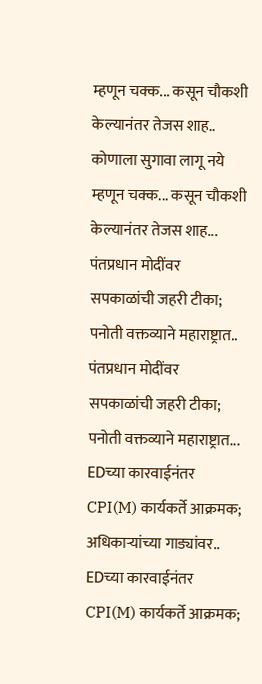म्हणून चक्क... कसून चौकशी केल्यानंतर तेजस शाह..
कोणाला सुगावा लागू नये म्हणून चक्क... कसून चौकशी केल्यानंतर तेजस शाह...
पंतप्रधान मोदींवर सपकाळांची जहरी टीका; पनोती वक्तव्याने महाराष्ट्रात..
पंतप्रधान मोदींवर सपकाळांची जहरी टीका; पनोती वक्तव्याने महाराष्ट्रात...
EDच्या कारवाईनंतर CPI(M) कार्यकर्ते आक्रमक; अधिकाऱ्यांच्या गाड्यांवर..
EDच्या कारवाईनंतर CPI(M) कार्यकर्ते आक्रमक;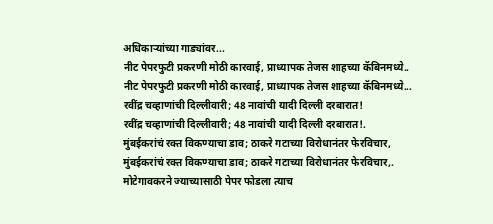अधिकाऱ्यांच्या गाड्यांवर...
नीट पेपरफुटी प्रकरणी मोठी कारवाई, प्राध्यापक तेजस शाहच्या कॅबिनमध्ये..
नीट पेपरफुटी प्रकरणी मोठी कारवाई, प्राध्यापक तेजस शाहच्या कॅबिनमध्ये...
रवींद्र चव्हाणांची दिल्लीवारी; 48 नावांची यादी दिल्ली दरबारात!
रवींद्र चव्हाणांची दिल्लीवारी; 48 नावांची यादी दिल्ली दरबारात!.
मुंबईकरांचं रक्त विकण्याचा डाव; ठाकरे गटाच्या विरोधानंतर फेरविचार,
मुंबईकरांचं रक्त विकण्याचा डाव; ठाकरे गटाच्या विरोधानंतर फेरविचार,.
मोटेगावकरने ज्याच्यासाठी पेपर फोडला त्याच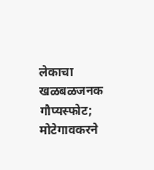लेकाचा खळबळजनक गौप्यस्फोट;
मोटेगावकरने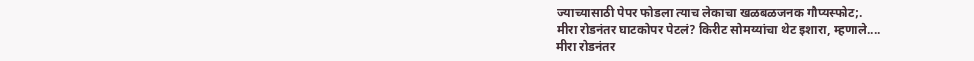ज्याच्यासाठी पेपर फोडला त्याच लेकाचा खळबळजनक गौप्यस्फोट;.
मीरा रोडनंतर घाटकोपर पेटलं? किरीट सोमय्यांचा थेट इशारा, म्हणाले....
मीरा रोडनंतर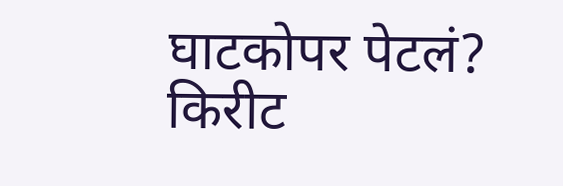घाटकोपर पेटलं? किरीट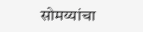सोमय्यांचा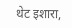थेट इशारा,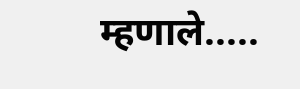म्हणाले.....